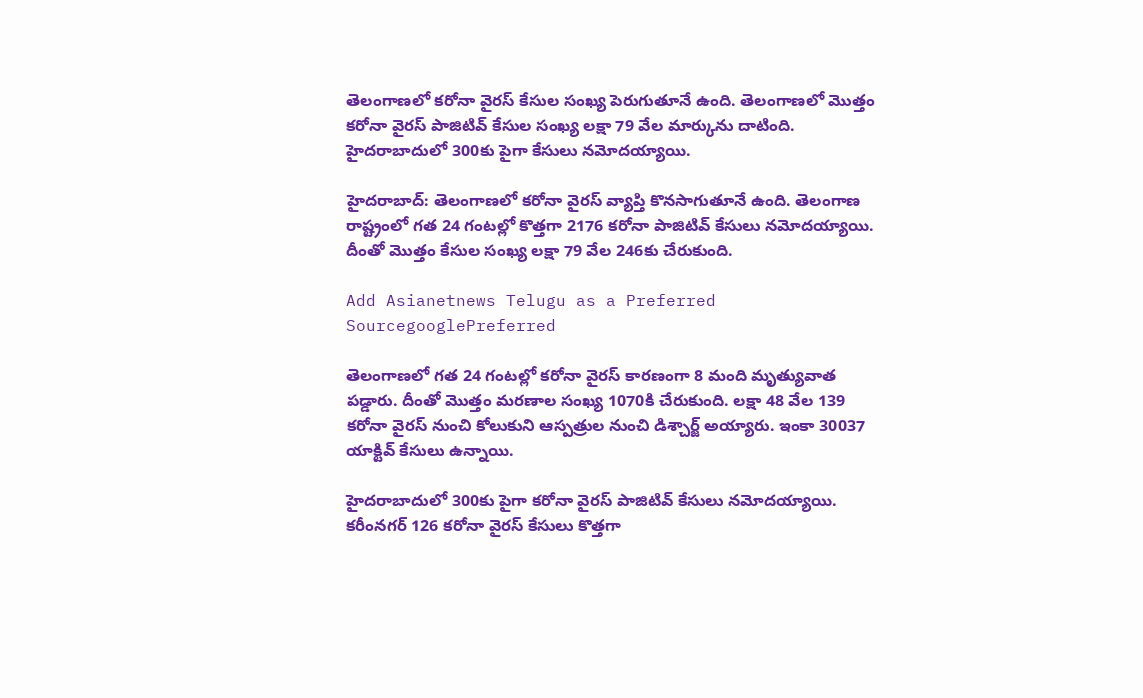తెలంగాణలో కరోనా వైరస్ కేసుల సంఖ్య పెరుగుతూనే ఉంది. తెలంగాణలో మొత్తం కరోనా వైరస్ పాజిటివ్ కేసుల సంఖ్య లక్షా 79 వేల మార్కును దాటింది. హైదరాబాదులో 300కు పైగా కేసులు నమోదయ్యాయి.

హైదరాబాద్: తెలంగాణలో కరోనా వైరస్ వ్యాప్తి కొనసాగుతూనే ఉంది. తెలంగాణ రాష్ట్రంలో గత 24 గంటల్లో కొత్తగా 2176 కరోనా పాజిటివ్ కేసులు నమోదయ్యాయి. దీంతో మొత్తం కేసుల సంఖ్య లక్షా 79 వేల 246కు చేరుకుంది.

Add Asianetnews Telugu as a Preferred SourcegooglePreferred

తెలంగాణలో గత 24 గంటల్లో కరోనా వైరస్ కారణంగా 8 మంది మృత్యువాత పడ్డారు. దీంతో మొత్తం మరణాల సంఖ్య 1070కి చేరుకుంది. లక్షా 48 వేల 139 కరోనా వైరస్ నుంచి కోలుకుని ఆస్పత్రుల నుంచి డిశ్చార్జ్ అయ్యారు. ఇంకా 30037 యాక్టివ్ కేసులు ఉన్నాయి.

హైదరాబాదులో 300కు పైగా కరోనా వైరస్ పాజిటివ్ కేసులు నమోదయ్యాయి. కరీంనగర్ 126 కరోనా వైరస్ కేసులు కొత్తగా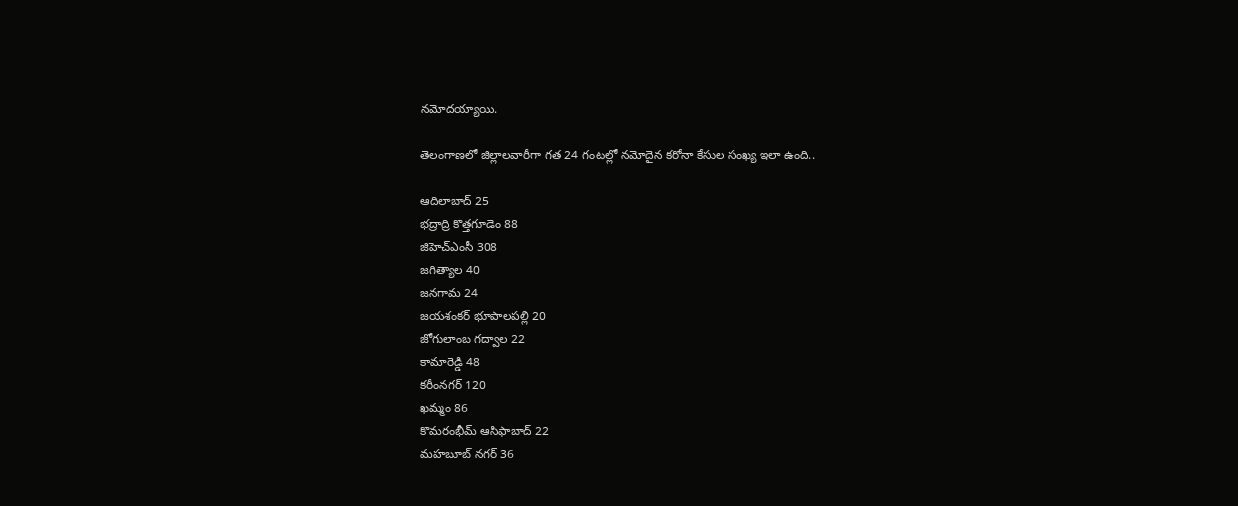నమోదయ్యాయి.

తెలంగాణలో జిల్లాలవారీగా గత 24 గంటల్లో నమోదైన కరోనా కేసుల సంఖ్య ఇలా ఉంది..

ఆదిలాబాద్ 25
భద్రాద్రి కొత్తగూడెం 88
జిహెచ్ఎంసీ 308
జగిత్యాల 40
జనగామ 24
జయశంకర్ భూపాలపల్లి 20
జోగులాంబ గద్వాల 22
కామారెడ్డి 48
కరీంనగర్ 120
ఖమ్మం 86
కొమరంభీమ్ ఆసిఫాబాద్ 22
మహబూబ్ నగర్ 36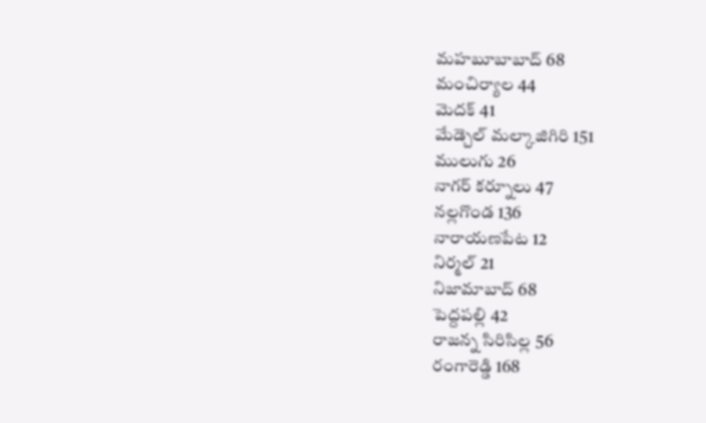మహబూబాబాద్ 68
మంచిర్యాల 44
మెదక్ 41
మేడ్చెల్ మల్కాజిగిరి 151
ములుగు 26
నాగర్ కర్నూలు 47
నల్లగొండ 136
నారాయణపేట 12
నిర్మల్ 21
నిజామాబాద్ 68
పెద్దపల్లి 42
రాజన్న సిరిసిల్ల 56
రంగారెడ్డి 168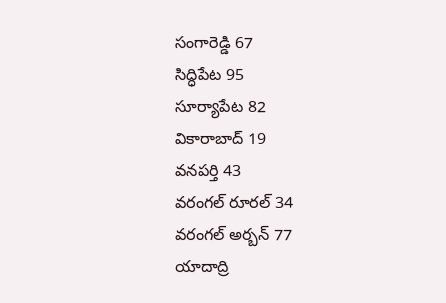సంగారెడ్డి 67
సిద్ధిపేట 95
సూర్యాపేట 82
వికారాబాద్ 19
వనపర్తి 43
వరంగల్ రూరల్ 34
వరంగల్ అర్బన్ 77
యాదాద్రి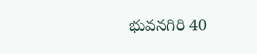భువనగిరి 40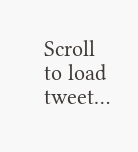Scroll to load tweet…